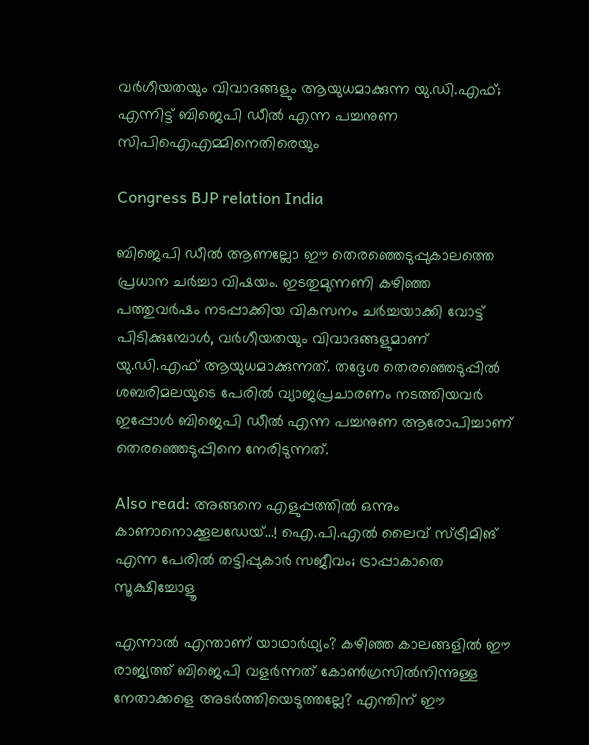വർഗീയതയും വിവാദങ്ങളും ആയുധമാക്കുന്ന യു.ഡി.എഫ്; എന്നിട്ട് ബിജെപി ഡീൽ എന്ന പച്ചനുണ സിപിഐഎമ്മിനെതിരെയും

Congress BJP relation India

ബിജെപി ഡീൽ ആണല്ലോ ഈ തെരഞ്ഞെടുപ്പുകാലത്തെ പ്രധാന ചർച്ചാ വിഷയം. ഇടതുമുന്നണി കഴിഞ്ഞ പത്തുവർഷം നടപ്പാക്കിയ വികസനം ചർച്ചയാക്കി വോട്ട് പിടിക്കുമ്പോൾ, വർഗീയതയും വിവാദങ്ങളുമാണ് യു.ഡി.എഫ് ആയുധമാക്കുന്നത്. തദ്ദേശ തെരഞ്ഞെടുപ്പിൽ ശബരിമലയുടെ പേരിൽ വ്യാജപ്രചാരണം നടത്തിയവർ ഇപ്പോൾ ബിജെപി ഡീൽ എന്ന പച്ചനുണ ആരോപിച്ചാണ് തെരഞ്ഞെടുപ്പിനെ നേരിടുന്നത്.

Also read: അങ്ങനെ എളുപ്പത്തിൽ ഒന്നും കാണാനൊക്കൂലഡേയ്…! ഐ.പി.എൽ ലൈവ് സ്ട്രീമിങ് എന്ന പേരിൽ തട്ടിപ്പുകാർ സജീവം; ട്രാപ്പാകാതെ സൂക്ഷിച്ചോളൂ

എന്നാൽ എന്താണ് യാഥാർഥ്യം? കഴിഞ്ഞ കാലങ്ങളിൽ ഈ രാജ്യത്ത് ബിജെപി വളർന്നത് കോൺഗ്രസിൽനിന്നുള്ള നേതാക്കളെ അടർത്തിയെടുത്തല്ലേ? എന്തിന് ഈ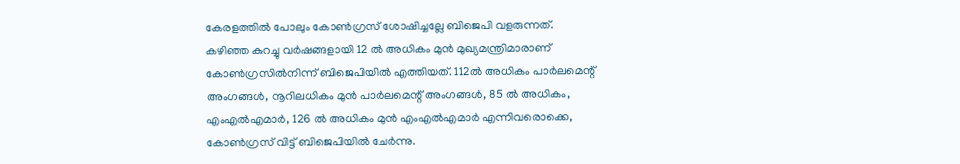കേരളത്തിൽ പോലും കോൺഗ്രസ് ശോഷിച്ചല്ലേ ബിജെപി വളരുന്നത്. കഴിഞ്ഞ കുറച്ചു വർഷങ്ങളായി 12 ൽ അധികം മുൻ മുഖ്യമന്ത്രിമാരാണ് കോൺഗ്രസിൽനിന്ന് ബിജെപിയിൽ എത്തിയത്. 112ൽ അധികം പാർലമെന്റ് അംഗങ്ങൾ, നൂറിലധികം മുൻ പാർലമെന്റ് അംഗങ്ങൾ, 85 ൽ അധികം, എംഎൽഎമാർ, 126 ൽ അധികം മുൻ എംഎൽഎമാർ എന്നിവരൊക്കെ, കോൺഗ്രസ് വിട്ട് ബിജെപിയിൽ ചേർന്നു.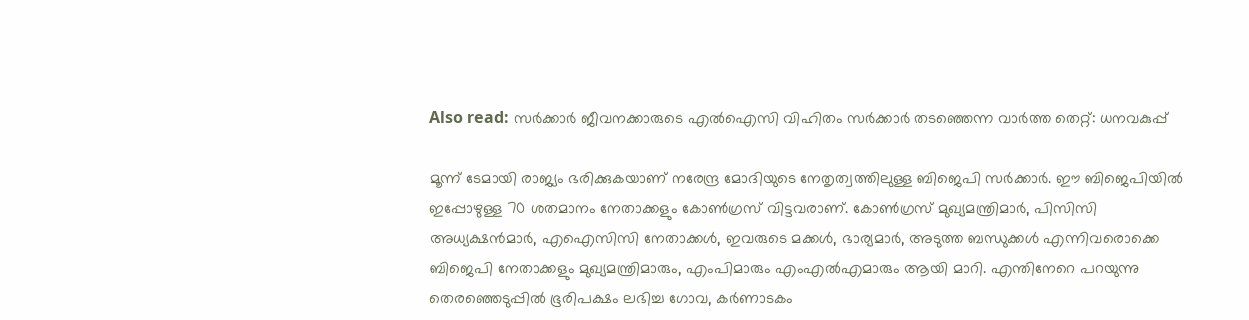Also read: സർക്കാർ ജീവനക്കാരുടെ എൽഐസി വിഹിതം സർക്കാർ തടഞ്ഞെന്ന വാർത്ത തെറ്റ്: ധനവകുപ്പ്

മൂന്ന് ടേമായി രാജ്യം ഭരിക്കുകയാണ് നരേന്ദ്ര മോദിയുടെ നേതൃത്വത്തിലുള്ള ബിജെപി സർക്കാർ. ഈ ബിജെപിയിൽ ഇപ്പോഴുള്ള 70 ശതമാനം നേതാക്കളും കോൺഗ്രസ് വിട്ടവരാണ്. കോൺഗ്രസ് മുഖ്യമന്ത്രിമാർ, പിസിസി അധ്യക്ഷൻമാർ, എഐസിസി നേതാക്കൾ, ഇവരുടെ മക്കൾ, ഭാര്യമാർ, അടുത്ത ബന്ധുക്കൾ എന്നിവരൊക്കെ ബിജെപി നേതാക്കളും മുഖ്യമന്ത്രിമാരും, എംപിമാരും എംഎൽഎമാരും ആയി മാറി. എന്തിനേറെ പറയുന്നു തെരഞ്ഞെടുപ്പിൽ ഭൂരിപക്ഷം ലഭിച്ച ഗോവ, കർണാടകം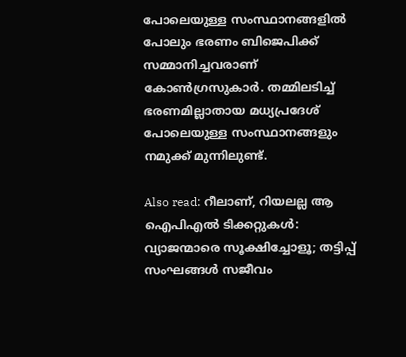പോലെയുള്ള സംസ്ഥാനങ്ങളിൽ പോലും ഭരണം ബിജെപിക്ക് സമ്മാനിച്ചവരാണ് കോൺഗ്രസുകാർ. തമ്മിലടിച്ച് ഭരണമില്ലാതായ മധ്യപ്രദേശ് പോലെയുള്ള സംസ്ഥാനങ്ങളും നമുക്ക് മുന്നിലുണ്ട്.

Also read: റീലാണ്, റിയലല്ല ആ ഐപിഎൽ ടിക്കറ്റുകൾ: വ്യാജന്മാരെ സൂക്ഷിച്ചോളൂ; തട്ടിപ്പ് സംഘങ്ങൾ സജീവം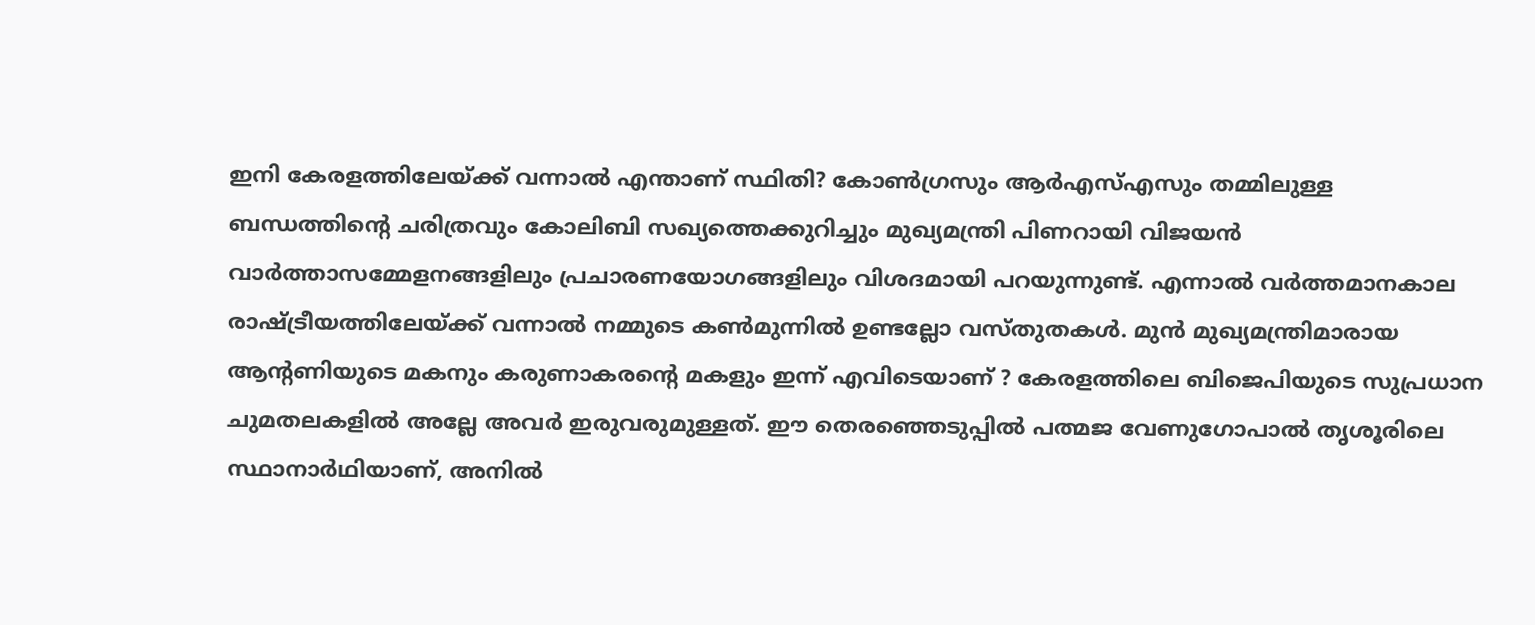ഇനി കേരളത്തിലേയ്ക്ക് വന്നാൽ എന്താണ് സ്ഥിതി? കോൺഗ്രസും ആർഎസ്എസും തമ്മിലുള്ള ബന്ധത്തിന്റെ ചരിത്രവും കോലിബി സഖ്യത്തെക്കുറിച്ചും മുഖ്യമന്ത്രി പിണറായി വിജയൻ വാർത്താസമ്മേളനങ്ങളിലും പ്രചാരണയോഗങ്ങളിലും വിശദമായി പറയുന്നുണ്ട്. എന്നാൽ വർത്തമാനകാല രാഷ്ട്രീയത്തിലേയ്ക്ക് വന്നാൽ നമ്മുടെ കൺമുന്നിൽ ഉണ്ടല്ലോ വസ്തുതകൾ. മുൻ മുഖ്യമന്ത്രിമാരായ ആന്റണിയുടെ മകനും കരുണാകരന്റെ മകളും ഇന്ന് എവിടെയാണ് ? കേരളത്തിലെ ബിജെപിയുടെ സുപ്രധാന ചുമതലകളിൽ അല്ലേ അവർ ഇരുവരുമുള്ളത്. ഈ തെരഞ്ഞെടുപ്പിൽ പത്മജ വേണുഗോപാൽ തൃശൂരിലെ സ്ഥാനാർഥിയാണ്, അനിൽ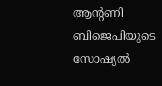ആന്‍റണി ബിജെപിയുടെ സോഷ്യൽ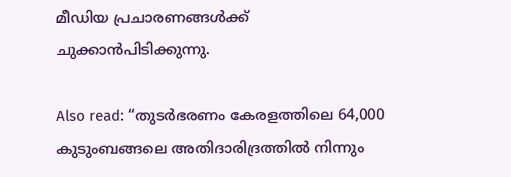മീഡിയ പ്രചാരണങ്ങൾക്ക് ചുക്കാൻപിടിക്കുന്നു.

Also read: “തുടർഭരണം കേരളത്തിലെ 64,000 കുടുംബങ്ങലെ അതിദാരിദ്രത്തിൽ നിന്നും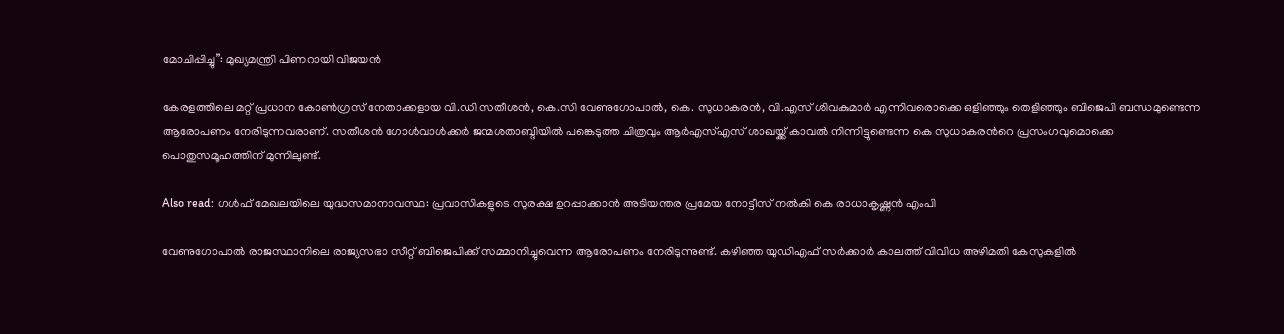മോചിപ്പിച്ചു”: മുഖ്യമന്ത്രി പിണറായി വിജയൻ

കേരളത്തിലെ മറ്റ് പ്രധാന കോൺഗ്രസ് നേതാക്കളായ വി.ഡി സതീശൻ, കെ.സി വേണുഗോപാൽ, കെ. സുധാകരൻ, വി.എസ് ശിവകുമാർ എന്നിവരൊക്കെ ഒളിഞ്ഞും തെളിഞ്ഞും ബിജെപി ബന്ധമുണ്ടെന്ന ആരോപണം നേരിടുന്നവരാണ്. സതീശൻ ഗോൾവാൾക്കർ ജന്മശതാബ്ദിയിൽ പങ്കെടുത്ത ചിത്രവും ആർഎസ്എസ് ശാഖയ്ക്ക് കാവൽ നിന്നിട്ടുണ്ടെന്ന കെ സുധാകരന്‍റെ പ്രസംഗവുമൊക്കെ പൊതുസമൂഹത്തിന് മുന്നിലുണ്ട്.

Also read: ഗൾഫ് മേഖലയിലെ യുദ്ധസമാനാവസ്ഥ: പ്രവാസികളുടെ സുരക്ഷ ഉറപ്പാക്കാൻ അടിയന്തര പ്രമേയ നോട്ടീസ് നൽകി കെ രാധാകൃഷ്ണൻ എംപി

വേണുഗോപാൽ രാജസ്ഥാനിലെ രാജ്യസഭാ സീറ്റ് ബിജെപിക്ക് സമ്മാനിച്ചുവെന്ന ആരോപണം നേരിടുന്നുണ്ട്. കഴിഞ്ഞ യുഡിഎഫ് സർക്കാർ കാലത്ത് വിവിധ അഴിമതി കേസുകളിൽ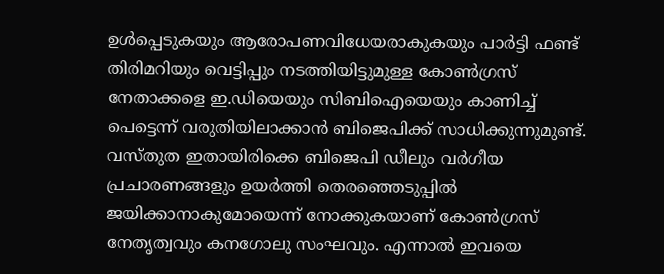ഉൾപ്പെടുകയും ആരോപണവിധേയരാകുകയും പാർട്ടി ഫണ്ട് തിരിമറിയും വെട്ടിപ്പും നടത്തിയിട്ടുമുള്ള കോൺഗ്രസ് നേതാക്കളെ ഇ.ഡിയെയും സിബിഐയെയും കാണിച്ച് പെട്ടെന്ന് വരുതിയിലാക്കാൻ ബിജെപിക്ക് സാധിക്കുന്നുമുണ്ട്. വസ്തുത ഇതായിരിക്കെ ബിജെപി ഡീലും വർഗീയ പ്രചാരണങ്ങളും ഉയർത്തി തെരഞ്ഞെടുപ്പില്‍ ജയിക്കാനാകുമോയെന്ന് നോക്കുകയാണ് കോൺഗ്രസ് നേതൃത്വവും കനഗോലു സംഘവും. എന്നാല്‍ ഇവയെ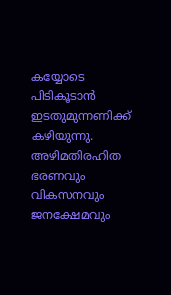കയ്യോടെ പിടികൂടാന്‍ ഇടതുമുന്നണിക്ക് ക‍ഴിയുന്നു. അ‍ഴിമതിരഹിത ഭരണവും വികസനവും ജനക്ഷേമവും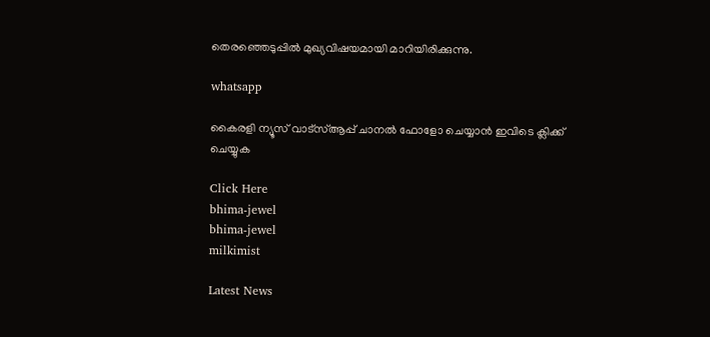തെരഞ്ഞെടുപ്പില്‍ മുഖ്യവിഷയമായി മാറിയിരിക്കുന്നു.

whatsapp

കൈരളി ന്യൂസ് വാട്‌സ്ആപ്പ് ചാനല്‍ ഫോളോ ചെയ്യാന്‍ ഇവിടെ ക്ലിക്ക് ചെയ്യുക

Click Here
bhima-jewel
bhima-jewel
milkimist

Latest News